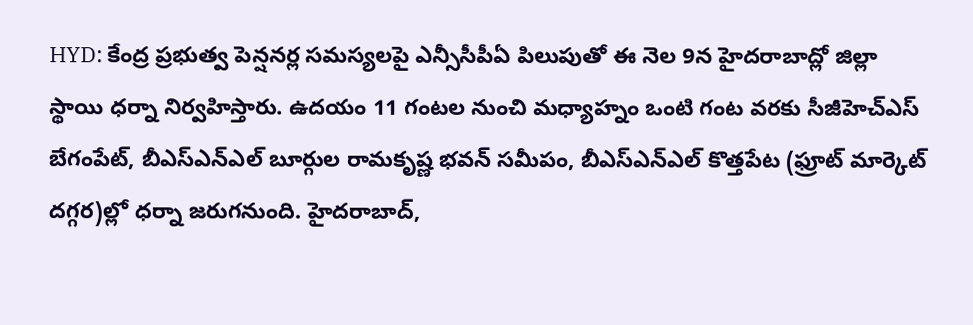HYD: కేంద్ర ప్రభుత్వ పెన్షనర్ల సమస్యలపై ఎన్సీసీపీఏ పిలుపుతో ఈ నెల 9న హైదరాబాద్లో జిల్లా స్థాయి ధర్నా నిర్వహిస్తారు. ఉదయం 11 గంటల నుంచి మధ్యాహ్నం ఒంటి గంట వరకు సీజీహెచ్ఎస్ బేగంపేట్, బీఎస్ఎన్ఎల్ బూర్గుల రామకృష్ణ భవన్ సమీపం, బీఎస్ఎన్ఎల్ కొత్తపేట (ఫ్రూట్ మార్కెట్ దగ్గర)ల్లో ధర్నా జరుగనుంది. హైదరాబాద్,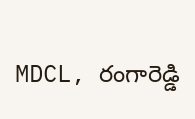MDCL, రంగారెడ్డి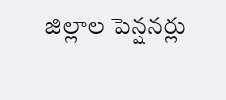జిల్లాల పెన్షనర్లు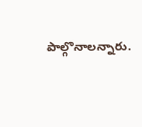పాల్గొనాలన్నారు.